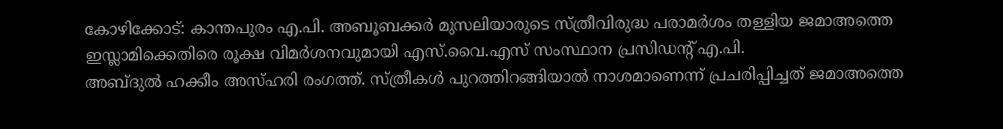കോഴിക്കോട്: കാന്തപുരം എ.പി. അബൂബക്കർ മുസലിയാരുടെ സ്ത്രീവിരുദ്ധ പരാമർശം തള്ളിയ ജമാഅത്തെ ഇസ്ലാമിക്കെതിരെ രൂക്ഷ വിമർശനവുമായി എസ്.വൈ.എസ് സംസ്ഥാന പ്രസിഡന്റ് എ.പി.
അബ്ദുൽ ഹക്കീം അസ്ഹരി രംഗത്ത്. സ്ത്രീകൾ പുറത്തിറങ്ങിയാൽ നാശമാണെന്ന് പ്രചരിപ്പിച്ചത് ജമാഅത്തെ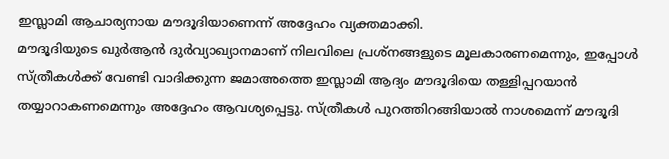ഇസ്ലാമി ആചാര്യനായ മൗദൂദിയാണെന്ന് അദ്ദേഹം വ്യക്തമാക്കി.
മൗദൂദിയുടെ ഖുർആൻ ദുർവ്യാഖ്യാനമാണ് നിലവിലെ പ്രശ്നങ്ങളുടെ മൂലകാരണമെന്നും, ഇപ്പോൾ സ്ത്രീകൾക്ക് വേണ്ടി വാദിക്കുന്ന ജമാഅത്തെ ഇസ്ലാമി ആദ്യം മൗദൂദിയെ തള്ളിപ്പറയാൻ തയ്യാറാകണമെന്നും അദ്ദേഹം ആവശ്യപ്പെട്ടു. സ്ത്രീകൾ പുറത്തിറങ്ങിയാൽ നാശമെന്ന് മൗദൂദി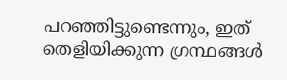പറഞ്ഞിട്ടുണ്ടെന്നും, ഇത് തെളിയിക്കുന്ന ഗ്രന്ഥങ്ങൾ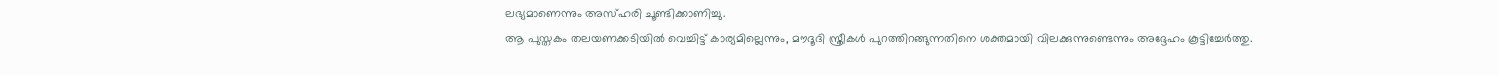ലഭ്യമാണെന്നും അസ്ഹരി ചൂണ്ടിക്കാണിച്ചു.
ആ പുസ്തകം തലയണക്കടിയിൽ വെച്ചിട്ട് കാര്യമില്ലെന്നും, മൗദൂദി സ്ത്രീകൾ പുറത്തിറങ്ങുന്നതിനെ ശക്തമായി വിലക്കുന്നുണ്ടെന്നും അദ്ദേഹം കൂട്ടിച്ചേർത്തു.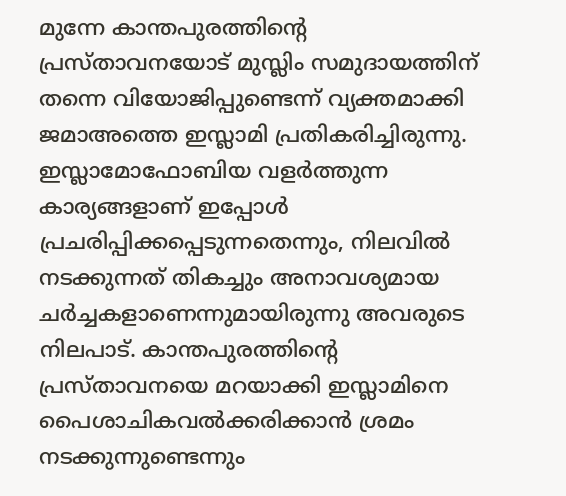മുന്നേ കാന്തപുരത്തിന്റെ പ്രസ്താവനയോട് മുസ്ലിം സമുദായത്തിന് തന്നെ വിയോജിപ്പുണ്ടെന്ന് വ്യക്തമാക്കി ജമാഅത്തെ ഇസ്ലാമി പ്രതികരിച്ചിരുന്നു.
ഇസ്ലാമോഫോബിയ വളർത്തുന്ന കാര്യങ്ങളാണ് ഇപ്പോൾ പ്രചരിപ്പിക്കപ്പെടുന്നതെന്നും, നിലവിൽ നടക്കുന്നത് തികച്ചും അനാവശ്യമായ ചർച്ചകളാണെന്നുമായിരുന്നു അവരുടെ നിലപാട്. കാന്തപുരത്തിന്റെ പ്രസ്താവനയെ മറയാക്കി ഇസ്ലാമിനെ പൈശാചികവൽക്കരിക്കാൻ ശ്രമം നടക്കുന്നുണ്ടെന്നും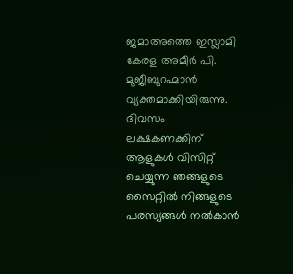ജമാഅത്തെ ഇസ്ലാമി കേരള അമീർ പി.
മുജീബുറഹ്മാൻ വ്യക്തമാക്കിയിരുന്നു.
ദിവസം ലക്ഷകണക്കിന് ആളുകൾ വിസിറ്റ് ചെയ്യുന്ന ഞങ്ങളുടെ സൈറ്റിൽ നിങ്ങളുടെ പരസ്യങ്ങൾ നൽകാൻ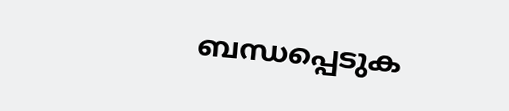ബന്ധപ്പെടുക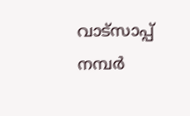വാട്സാപ്പ് നമ്പർ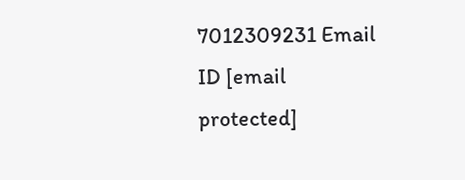7012309231 Email ID [email protected]